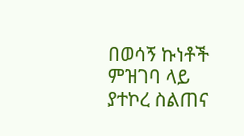በወሳኝ ኩነቶች ምዝገባ ላይ ያተኮረ ስልጠና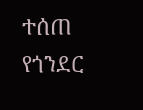ተሰጠ
የጎንደር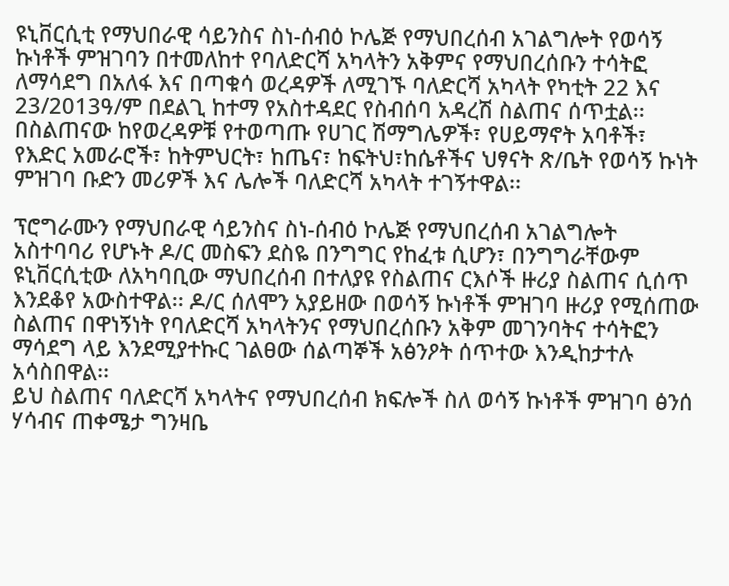ዩኒቨርሲቲ የማህበራዊ ሳይንስና ስነ-ሰብዕ ኮሌጅ የማህበረሰብ አገልግሎት የወሳኝ ኩነቶች ምዝገባን በተመለከተ የባለድርሻ አካላትን አቅምና የማህበረሰቡን ተሳትፎ ለማሳደግ በአለፋ እና በጣቁሳ ወረዳዎች ለሚገኙ ባለድርሻ አካላት የካቲት 22 እና 23/2013ዓ/ም በደልጊ ከተማ የአስተዳደር የስብሰባ አዳረሽ ስልጠና ሰጥቷል፡፡
በስልጠናው ከየወረዳዎቹ የተወጣጡ የሀገር ሽማግሌዎች፣ የሀይማኖት አባቶች፣ የእድር አመራሮች፣ ከትምህርት፣ ከጤና፣ ከፍትህ፣ከሴቶችና ህፃናት ጽ/ቤት የወሳኝ ኩነት ምዝገባ ቡድን መሪዎች እና ሌሎች ባለድርሻ አካላት ተገኝተዋል፡፡

ፕሮግራሙን የማህበራዊ ሳይንስና ስነ-ሰብዕ ኮሌጅ የማህበረሰብ አገልግሎት አስተባባሪ የሆኑት ዶ/ር መስፍን ደስዬ በንግግር የከፈቱ ሲሆን፣ በንግግራቸውም ዩኒቨርሲቲው ለአካባቢው ማህበረሰብ በተለያዩ የስልጠና ርእሶች ዙሪያ ስልጠና ሲሰጥ እንደቆየ አውስተዋል፡፡ ዶ/ር ሰለሞን አያይዘው በወሳኝ ኩነቶች ምዝገባ ዙሪያ የሚሰጠው ስልጠና በዋነኝነት የባለድርሻ አካላትንና የማህበረሰቡን አቅም መገንባትና ተሳትፎን ማሳደግ ላይ እንደሚያተኩር ገልፀው ሰልጣኞች አፅንዖት ሰጥተው እንዲከታተሉ አሳስበዋል፡፡
ይህ ስልጠና ባለድርሻ አካላትና የማህበረሰብ ክፍሎች ስለ ወሳኝ ኩነቶች ምዝገባ ፅንሰ ሃሳብና ጠቀሜታ ግንዛቤ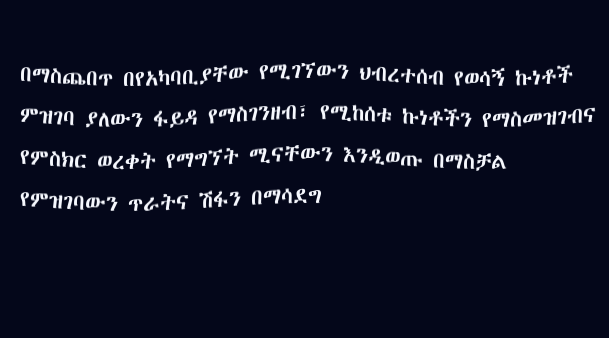በማስጨበጥ በየአካባቢያቸው የሚገኘውን ህብረተሰብ የወሳኝ ኩነቶች ምዝገባ ያለውን ፋይዳ የማስገንዘብ፣ የሚከሰቱ ኩነቶችን የማስመዝገብና የምስክር ወረቀት የማግኘት ሚናቸውን እንዲወጡ በማስቻል የምዝገባውን ጥራትና ሽፋን በማሳደግ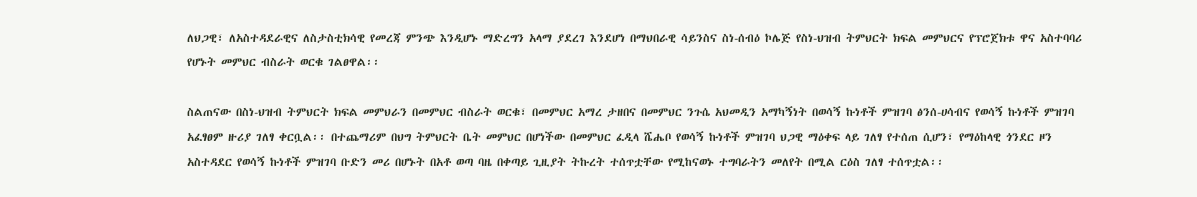ለህጋዊ፣ ለአስተዳደራዊና ለስታስቲክሳዊ የመረጃ ምንጭ እንዲሆኑ ማድረግን አላማ ያደረገ እንደሆነ በማህበራዊ ሳይንስና ስነ-ሰብዕ ኮሌጅ የስነ-ህዝብ ትምህርት ክፍል መምህርና የፕሮጀክቱ ዋና አስተባባሪ የሆኑት መምህር ብስራት ወርቁ ገልፀዋል፡፡

ስልጠናው በስነ-ህዝብ ትምህርት ክፍል መምህራን በመምህር ብስራት ወርቁ፣ በመምህር አማረ ታዘበና በመምህር ንጉሴ አህመዲን አማካኝነት በወሳኝ ኩነቶች ምዝገባ ፅንሰ-ሀሳብና የወሳኝ ኩነቶች ምዝገባ አፈፃፀም ዙሪያ ገለፃ ቀርቧል፡፡ በተጨማሪም በህግ ትምህርት ቤት መምህር በሆነችው በመምህር ፈዲላ ሼሔቦ የወሳኝ ኩነቶች ምዝገባ ህጋዊ ማዕቀፍ ላይ ገለፃ የተሰጠ ሲሆን፣ የማዕከላዊ ጎንደር ዞን አስተዳደር የወሳኝ ኩነቶች ምዝገባ ቡድን መሪ በሆኑት በአቶ ወጣ ባዜ በቀጣይ ጊዚያት ትኩረት ተሰጥቷቸው የሚከናወኑ ተግባራትን መለየት በሚል ርዕስ ገለፃ ተሰጥቷል፡፡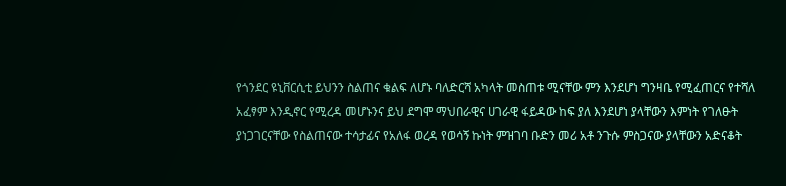የጎንደር ዩኒቨርሲቲ ይህንን ስልጠና ቁልፍ ለሆኑ ባለድርሻ አካላት መስጠቱ ሚናቸው ምን እንደሆነ ግንዛቤ የሚፈጠርና የተሻለ አፈፃም እንዲኖር የሚረዳ መሆኑንና ይህ ደግሞ ማህበራዊና ሀገራዊ ፋይዳው ከፍ ያለ እንደሆነ ያላቸውን እምነት የገለፁት ያነጋገርናቸው የስልጠናው ተሳታፊና የአለፋ ወረዳ የወሳኝ ኩነት ምዝገባ ቡድን መሪ አቶ ንጉሱ ምስጋናው ያላቸውን አድናቆት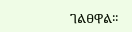ገልፀዋል፡፡